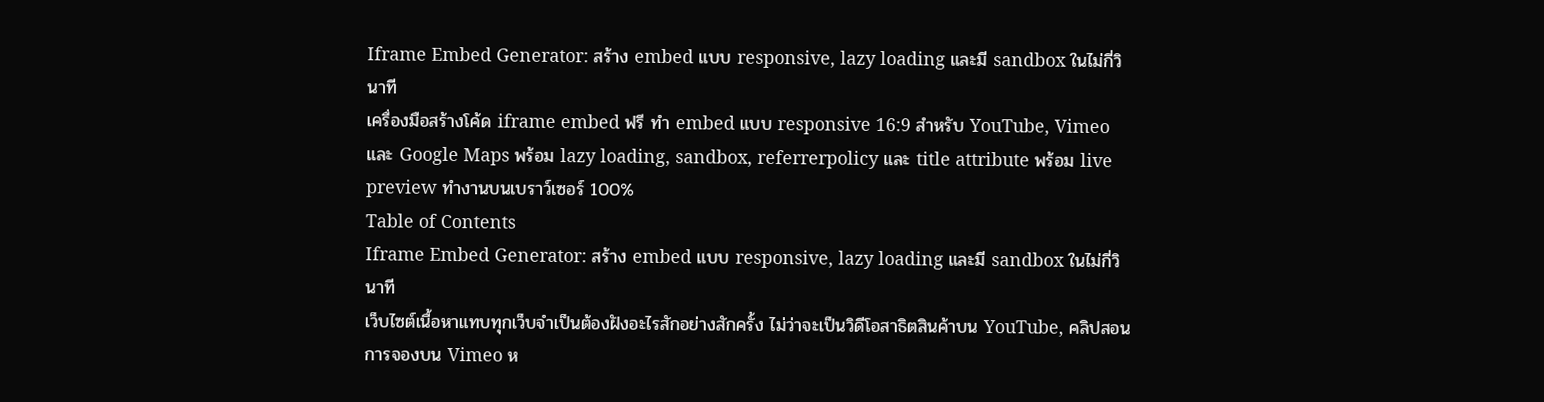Iframe Embed Generator: สร้าง embed แบบ responsive, lazy loading และมี sandbox ในไม่กี่วินาที
เครื่องมือสร้างโค้ด iframe embed ฟรี ทำ embed แบบ responsive 16:9 สำหรับ YouTube, Vimeo และ Google Maps พร้อม lazy loading, sandbox, referrerpolicy และ title attribute พร้อม live preview ทำงานบนเบราว์เซอร์ 100%
Table of Contents
Iframe Embed Generator: สร้าง embed แบบ responsive, lazy loading และมี sandbox ในไม่กี่วินาที
เว็บไซต์เนื้อหาแทบทุกเว็บจำเป็นต้องฝังอะไรสักอย่างสักครั้ง ไม่ว่าจะเป็นวิดีโอสาธิตสินค้าบน YouTube, คลิปสอนการจองบน Vimeo ห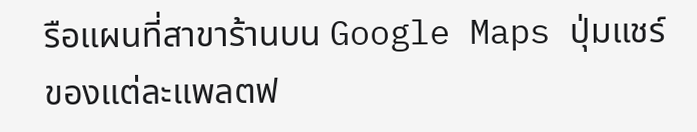รือแผนที่สาขาร้านบน Google Maps ปุ่มแชร์ของแต่ละแพลตฟ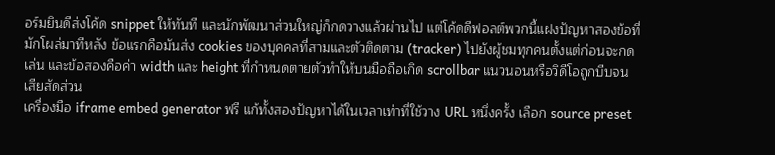อร์มยินดีส่งโค้ด snippet ให้ทันที และนักพัฒนาส่วนใหญ่ก็กดวางแล้วผ่านไป แต่โค้ดดีฟอลต์พวกนี้แฝงปัญหาสองข้อที่มักโผล่มาทีหลัง ข้อแรกคือมันส่ง cookies ของบุคคลที่สามและตัวติดตาม (tracker) ไปยังผู้ชมทุกคนตั้งแต่ก่อนจะกดเล่น และข้อสองคือค่า width และ height ที่กำหนดตายตัวทำให้บนมือถือเกิด scrollbar แนวนอนหรือวิดีโอถูกบีบจนเสียสัดส่วน
เครื่องมือ iframe embed generator ฟรี แก้ทั้งสองปัญหาได้ในเวลาเท่าที่ใช้วาง URL หนึ่งครั้ง เลือก source preset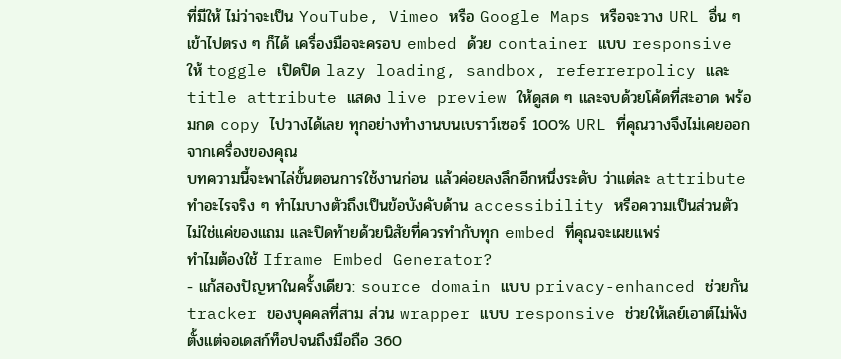ที่มีให้ ไม่ว่าจะเป็น YouTube, Vimeo หรือ Google Maps หรือจะวาง URL อื่น ๆ เข้าไปตรง ๆ ก็ได้ เครื่องมือจะครอบ embed ด้วย container แบบ responsive ให้ toggle เปิดปิด lazy loading, sandbox, referrerpolicy และ title attribute แสดง live preview ให้ดูสด ๆ และจบด้วยโค้ดที่สะอาด พร้อมกด copy ไปวางได้เลย ทุกอย่างทำงานบนเบราว์เซอร์ 100% URL ที่คุณวางจึงไม่เคยออกจากเครื่องของคุณ
บทความนี้จะพาไล่ขั้นตอนการใช้งานก่อน แล้วค่อยลงลึกอีกหนึ่งระดับ ว่าแต่ละ attribute ทำอะไรจริง ๆ ทำไมบางตัวถึงเป็นข้อบังคับด้าน accessibility หรือความเป็นส่วนตัว ไม่ใช่แค่ของแถม และปิดท้ายด้วยนิสัยที่ควรทำกับทุก embed ที่คุณจะเผยแพร่
ทำไมต้องใช้ Iframe Embed Generator?
- แก้สองปัญหาในครั้งเดียว: source domain แบบ privacy-enhanced ช่วยกัน tracker ของบุคคลที่สาม ส่วน wrapper แบบ responsive ช่วยให้เลย์เอาต์ไม่พังตั้งแต่จอเดสก์ท็อปจนถึงมือถือ 360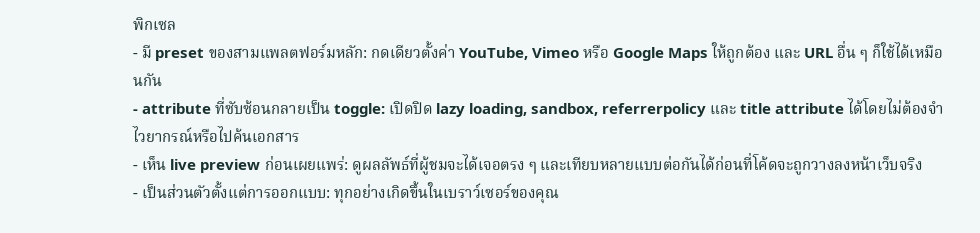พิกเซล
- มี preset ของสามแพลตฟอร์มหลัก: กดเดียวตั้งค่า YouTube, Vimeo หรือ Google Maps ให้ถูกต้อง และ URL อื่น ๆ ก็ใช้ได้เหมือนกัน
- attribute ที่ซับซ้อนกลายเป็น toggle: เปิดปิด lazy loading, sandbox, referrerpolicy และ title attribute ได้โดยไม่ต้องจำไวยากรณ์หรือไปค้นเอกสาร
- เห็น live preview ก่อนเผยแพร่: ดูผลลัพธ์ที่ผู้ชมจะได้เจอตรง ๆ และเทียบหลายแบบต่อกันได้ก่อนที่โค้ดจะถูกวางลงหน้าเว็บจริง
- เป็นส่วนตัวตั้งแต่การออกแบบ: ทุกอย่างเกิดขึ้นในเบราว์เซอร์ของคุณ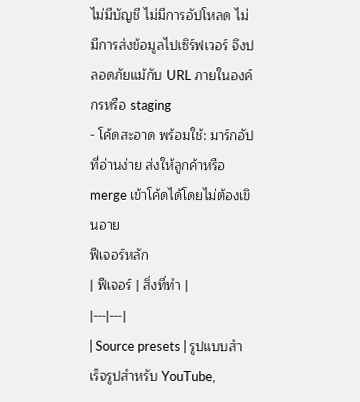ไม่มีบัญชี ไม่มีการอัปโหลด ไม่มีการส่งข้อมูลไปเซิร์ฟเวอร์ จึงปลอดภัยแม้กับ URL ภายในองค์กรหรือ staging
- โค้ดสะอาด พร้อมใช้: มาร์กอัปที่อ่านง่าย ส่งให้ลูกค้าหรือ merge เข้าโค้ดได้โดยไม่ต้องเขินอาย
ฟีเจอร์หลัก
| ฟีเจอร์ | สิ่งที่ทำ |
|---|---|
| Source presets | รูปแบบสำเร็จรูปสำหรับ YouTube,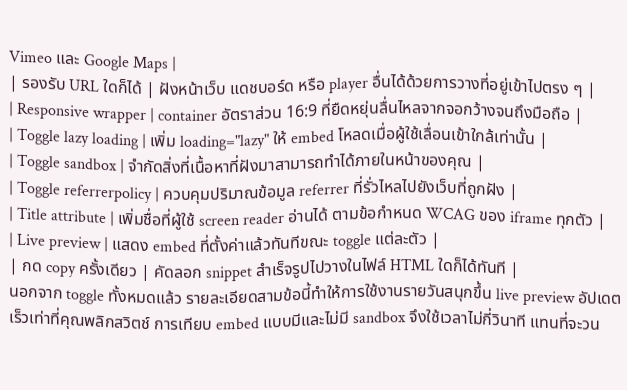Vimeo และ Google Maps |
| รองรับ URL ใดก็ได้ | ฝังหน้าเว็บ แดชบอร์ด หรือ player อื่นได้ด้วยการวางที่อยู่เข้าไปตรง ๆ |
| Responsive wrapper | container อัตราส่วน 16:9 ที่ยืดหยุ่นลื่นไหลจากจอกว้างจนถึงมือถือ |
| Toggle lazy loading | เพิ่ม loading="lazy" ให้ embed โหลดเมื่อผู้ใช้เลื่อนเข้าใกล้เท่านั้น |
| Toggle sandbox | จำกัดสิ่งที่เนื้อหาที่ฝังมาสามารถทำได้ภายในหน้าของคุณ |
| Toggle referrerpolicy | ควบคุมปริมาณข้อมูล referrer ที่รั่วไหลไปยังเว็บที่ถูกฝัง |
| Title attribute | เพิ่มชื่อที่ผู้ใช้ screen reader อ่านได้ ตามข้อกำหนด WCAG ของ iframe ทุกตัว |
| Live preview | แสดง embed ที่ตั้งค่าแล้วทันทีขณะ toggle แต่ละตัว |
| กด copy ครั้งเดียว | คัดลอก snippet สำเร็จรูปไปวางในไฟล์ HTML ใดก็ได้ทันที |
นอกจาก toggle ทั้งหมดแล้ว รายละเอียดสามข้อนี้ทำให้การใช้งานรายวันสนุกขึ้น live preview อัปเดตเร็วเท่าที่คุณพลิกสวิตช์ การเทียบ embed แบบมีและไม่มี sandbox จึงใช้เวลาไม่กี่วินาที แทนที่จะวน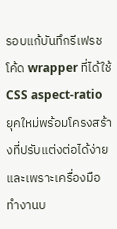รอบแก้บันทึกรีเฟรช โค้ด wrapper ที่ได้ใช้ CSS aspect-ratio ยุคใหม่พร้อมโครงสร้างที่ปรับแต่งต่อได้ง่าย และเพราะเครื่องมือทำงานบ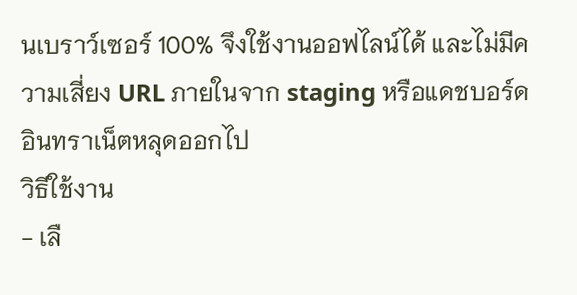นเบราว์เซอร์ 100% จึงใช้งานออฟไลน์ได้ และไม่มีความเสี่ยง URL ภายในจาก staging หรือแดชบอร์ดอินทราเน็ตหลุดออกไป
วิธีใช้งาน
- เลื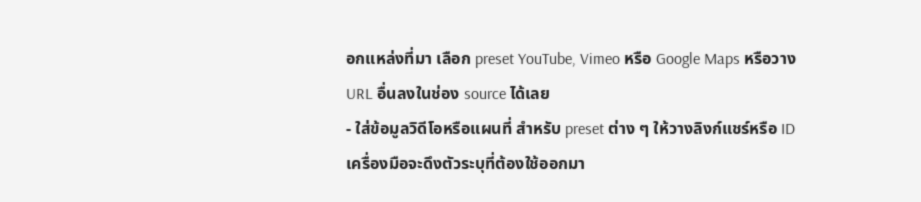อกแหล่งที่มา เลือก preset YouTube, Vimeo หรือ Google Maps หรือวาง URL อื่นลงในช่อง source ได้เลย
- ใส่ข้อมูลวิดีโอหรือแผนที่ สำหรับ preset ต่าง ๆ ให้วางลิงก์แชร์หรือ ID เครื่องมือจะดึงตัวระบุที่ต้องใช้ออกมา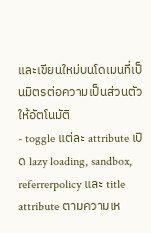และเขียนใหม่บนโดเมนที่เป็นมิตรต่อความเป็นส่วนตัวให้อัตโนมัติ
- toggle แต่ละ attribute เปิด lazy loading, sandbox, referrerpolicy และ title attribute ตามความเห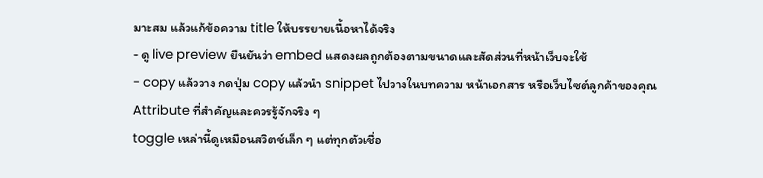มาะสม แล้วแก้ข้อความ title ให้บรรยายเนื้อหาได้จริง
- ดู live preview ยืนยันว่า embed แสดงผลถูกต้องตามขนาดและสัดส่วนที่หน้าเว็บจะใช้
- copy แล้ววาง กดปุ่ม copy แล้วนำ snippet ไปวางในบทความ หน้าเอกสาร หรือเว็บไซต์ลูกค้าของคุณ
Attribute ที่สำคัญและควรรู้จักจริง ๆ
toggle เหล่านี้ดูเหมือนสวิตช์เล็ก ๆ แต่ทุกตัวเชื่อ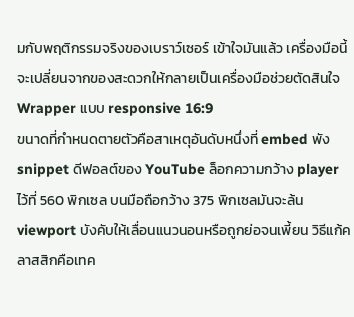มกับพฤติกรรมจริงของเบราว์เซอร์ เข้าใจมันแล้ว เครื่องมือนี้จะเปลี่ยนจากของสะดวกให้กลายเป็นเครื่องมือช่วยตัดสินใจ
Wrapper แบบ responsive 16:9
ขนาดที่กำหนดตายตัวคือสาเหตุอันดับหนึ่งที่ embed พัง snippet ดีฟอลต์ของ YouTube ล็อกความกว้าง player ไว้ที่ 560 พิกเซล บนมือถือกว้าง 375 พิกเซลมันจะล้น viewport บังคับให้เลื่อนแนวนอนหรือถูกย่อจนเพี้ยน วิธีแก้คลาสสิกคือเทค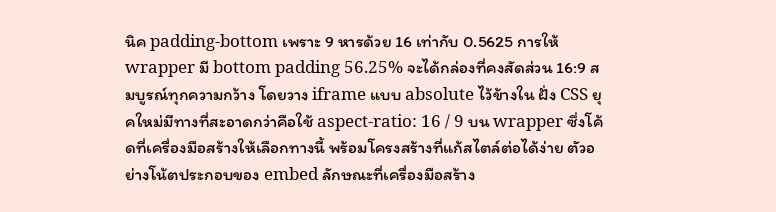นิค padding-bottom เพราะ 9 หารด้วย 16 เท่ากับ 0.5625 การให้ wrapper มี bottom padding 56.25% จะได้กล่องที่คงสัดส่วน 16:9 สมบูรณ์ทุกความกว้าง โดยวาง iframe แบบ absolute ไว้ข้างใน ฝั่ง CSS ยุคใหม่มีทางที่สะอาดกว่าคือใช้ aspect-ratio: 16 / 9 บน wrapper ซึ่งโค้ดที่เครื่องมือสร้างให้เลือกทางนี้ พร้อมโครงสร้างที่แก้สไตล์ต่อได้ง่าย ตัวอย่างโน้ตประกอบของ embed ลักษณะที่เครื่องมือสร้าง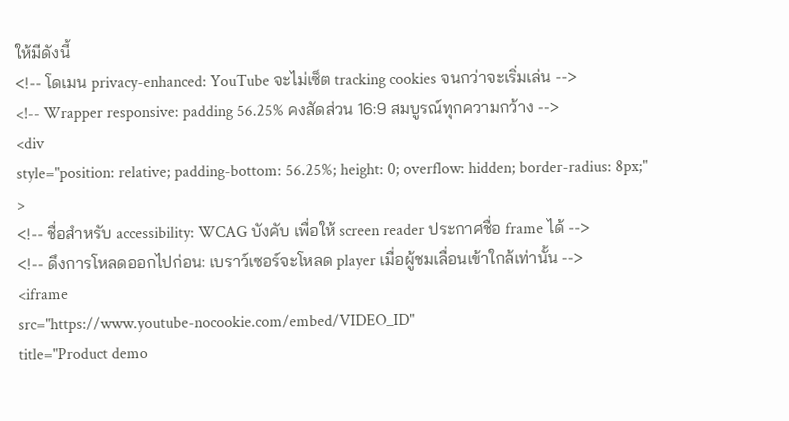ให้มีดังนี้
<!-- โดเมน privacy-enhanced: YouTube จะไม่เซ็ต tracking cookies จนกว่าจะเริ่มเล่น -->
<!-- Wrapper responsive: padding 56.25% คงสัดส่วน 16:9 สมบูรณ์ทุกความกว้าง -->
<div
style="position: relative; padding-bottom: 56.25%; height: 0; overflow: hidden; border-radius: 8px;"
>
<!-- ชื่อสำหรับ accessibility: WCAG บังคับ เพื่อให้ screen reader ประกาศชื่อ frame ได้ -->
<!-- ดึงการโหลดออกไปก่อน: เบราว์เซอร์จะโหลด player เมื่อผู้ชมเลื่อนเข้าใกล้เท่านั้น -->
<iframe
src="https://www.youtube-nocookie.com/embed/VIDEO_ID"
title="Product demo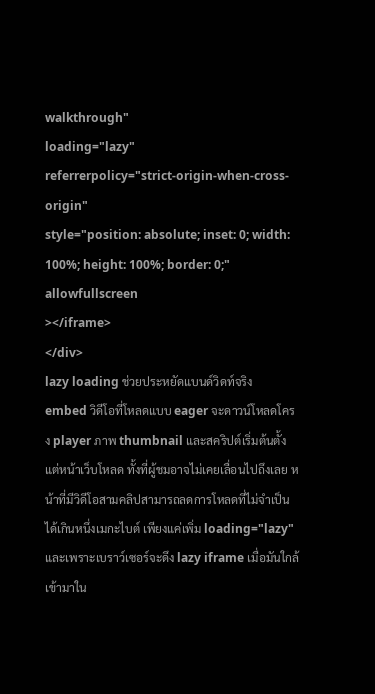walkthrough"
loading="lazy"
referrerpolicy="strict-origin-when-cross-origin"
style="position: absolute; inset: 0; width: 100%; height: 100%; border: 0;"
allowfullscreen
></iframe>
</div>
lazy loading ช่วยประหยัดแบนด์วิดท์จริง
embed วิดีโอที่โหลดแบบ eager จะดาวน์โหลดโครง player ภาพ thumbnail และสคริปต์เริ่มต้นตั้งแต่หน้าเว็บโหลด ทั้งที่ผู้ชมอาจไม่เคยเลื่อนไปถึงเลย หน้าที่มีวิดีโอสามคลิปสามารถลดการโหลดที่ไม่จำเป็นได้เกินหนึ่งเมกะไบต์ เพียงแค่เพิ่ม loading="lazy" และเพราะเบราว์เซอร์จะดึง lazy iframe เมื่อมันใกล้เข้ามาใน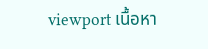viewport เนื้อหา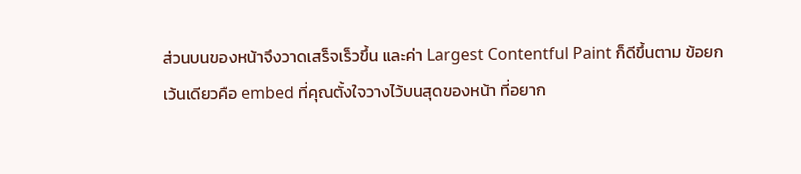ส่วนบนของหน้าจึงวาดเสร็จเร็วขึ้น และค่า Largest Contentful Paint ก็ดีขึ้นตาม ข้อยกเว้นเดียวคือ embed ที่คุณตั้งใจวางไว้บนสุดของหน้า ที่อยาก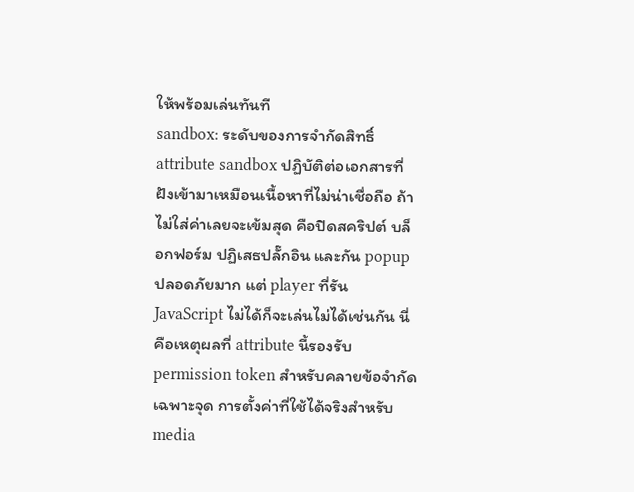ให้พร้อมเล่นทันที
sandbox: ระดับของการจำกัดสิทธิ์
attribute sandbox ปฏิบัติต่อเอกสารที่ฝังเข้ามาเหมือนเนื้อหาที่ไม่น่าเชื่อถือ ถ้าไม่ใส่ค่าเลยจะเข้มสุด คือปิดสคริปต์ บล็อกฟอร์ม ปฏิเสธปลั๊กอิน และกัน popup ปลอดภัยมาก แต่ player ที่รัน JavaScript ไม่ได้ก็จะเล่นไม่ได้เช่นกัน นี่คือเหตุผลที่ attribute นี้รองรับ permission token สำหรับคลายข้อจำกัดเฉพาะจุด การตั้งค่าที่ใช้ได้จริงสำหรับ media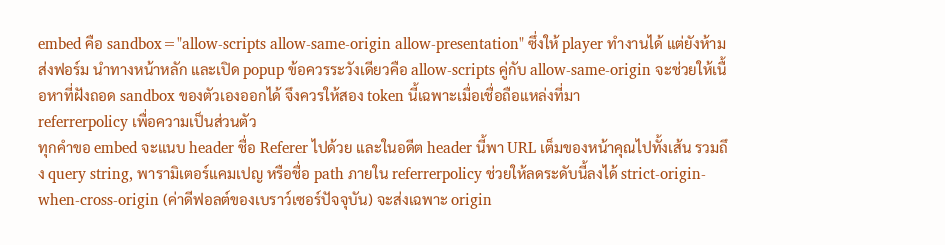embed คือ sandbox="allow-scripts allow-same-origin allow-presentation" ซึ่งให้ player ทำงานได้ แต่ยังห้ามส่งฟอร์ม นำทางหน้าหลัก และเปิด popup ข้อควรระวังเดียวคือ allow-scripts คู่กับ allow-same-origin จะช่วยให้เนื้อหาที่ฝังถอด sandbox ของตัวเองออกได้ จึงควรให้สอง token นี้เฉพาะเมื่อเชื่อถือแหล่งที่มา
referrerpolicy เพื่อความเป็นส่วนตัว
ทุกคำขอ embed จะแนบ header ชื่อ Referer ไปด้วย และในอดีต header นี้พา URL เต็มของหน้าคุณไปทั้งเส้น รวมถึง query string, พารามิเตอร์แคมเปญ หรือชื่อ path ภายใน referrerpolicy ช่วยให้ลดระดับนี้ลงได้ strict-origin-when-cross-origin (ค่าดีฟอลต์ของเบราว์เซอร์ปัจจุบัน) จะส่งเฉพาะ origin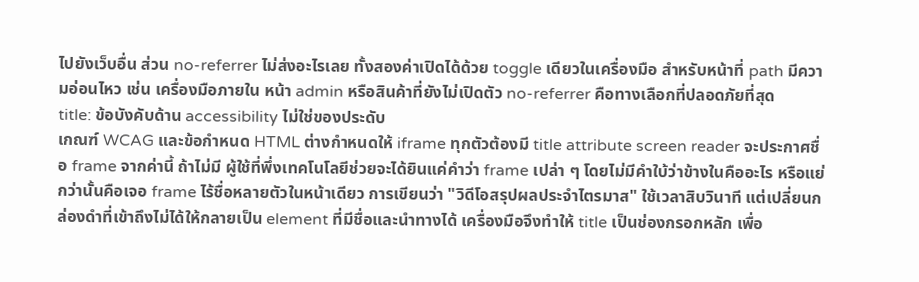ไปยังเว็บอื่น ส่วน no-referrer ไม่ส่งอะไรเลย ทั้งสองค่าเปิดได้ด้วย toggle เดียวในเครื่องมือ สำหรับหน้าที่ path มีความอ่อนไหว เช่น เครื่องมือภายใน หน้า admin หรือสินค้าที่ยังไม่เปิดตัว no-referrer คือทางเลือกที่ปลอดภัยที่สุด
title: ข้อบังคับด้าน accessibility ไม่ใช่ของประดับ
เกณฑ์ WCAG และข้อกำหนด HTML ต่างกำหนดให้ iframe ทุกตัวต้องมี title attribute screen reader จะประกาศชื่อ frame จากค่านี้ ถ้าไม่มี ผู้ใช้ที่พึ่งเทคโนโลยีช่วยจะได้ยินแค่คำว่า frame เปล่า ๆ โดยไม่มีคำใบ้ว่าข้างในคืออะไร หรือแย่กว่านั้นคือเจอ frame ไร้ชื่อหลายตัวในหน้าเดียว การเขียนว่า "วิดีโอสรุปผลประจำไตรมาส" ใช้เวลาสิบวินาที แต่เปลี่ยนกล่องดำที่เข้าถึงไม่ได้ให้กลายเป็น element ที่มีชื่อและนำทางได้ เครื่องมือจึงทำให้ title เป็นช่องกรอกหลัก เพื่อ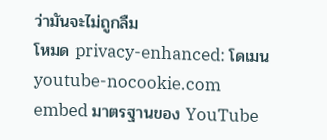ว่ามันจะไม่ถูกลืม
โหมด privacy-enhanced: โดเมน youtube-nocookie.com
embed มาตรฐานของ YouTube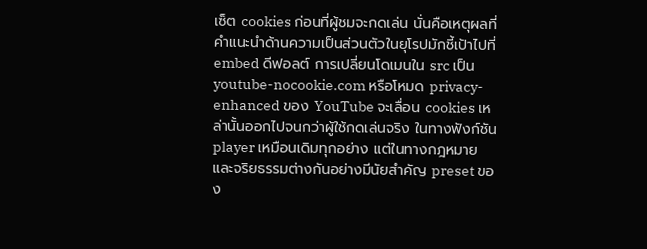เซ็ต cookies ก่อนที่ผู้ชมจะกดเล่น นั่นคือเหตุผลที่คำแนะนำด้านความเป็นส่วนตัวในยุโรปมักชี้เป้าไปที่ embed ดีฟอลต์ การเปลี่ยนโดเมนใน src เป็น youtube-nocookie.com หรือโหมด privacy-enhanced ของ YouTube จะเลื่อน cookies เหล่านั้นออกไปจนกว่าผู้ใช้กดเล่นจริง ในทางฟังก์ชัน player เหมือนเดิมทุกอย่าง แต่ในทางกฎหมายและจริยธรรมต่างกันอย่างมีนัยสำคัญ preset ของ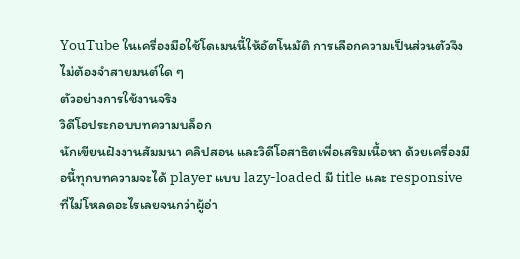YouTube ในเครื่องมือใช้โดเมนนี้ให้อัตโนมัติ การเลือกความเป็นส่วนตัวจึงไม่ต้องจำสายมนต์ใด ๆ
ตัวอย่างการใช้งานจริง
วิดีโอประกอบบทความบล็อก
นักเขียนฝังงานสัมมนา คลิปสอน และวิดีโอสาธิตเพื่อเสริมเนื้อหา ด้วยเครื่องมือนี้ทุกบทความจะได้ player แบบ lazy-loaded มี title และ responsive ที่ไม่โหลดอะไรเลยจนกว่าผู้อ่า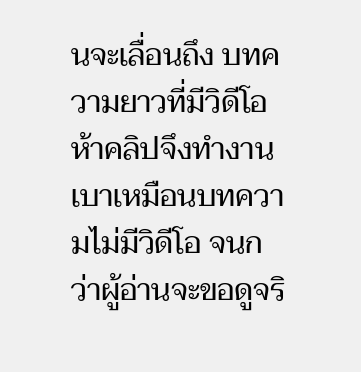นจะเลื่อนถึง บทความยาวที่มีวิดีโอห้าคลิปจึงทำงานเบาเหมือนบทความไม่มีวิดีโอ จนกว่าผู้อ่านจะขอดูจริ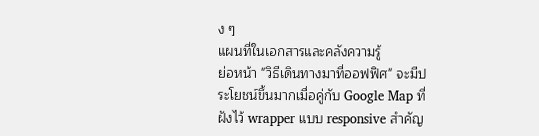ง ๆ
แผนที่ในเอกสารและคลังความรู้
ย่อหน้า "วิธีเดินทางมาที่ออฟฟิศ" จะมีประโยชน์ขึ้นมากเมื่อคู่กับ Google Map ที่ฝังไว้ wrapper แบบ responsive สำคัญ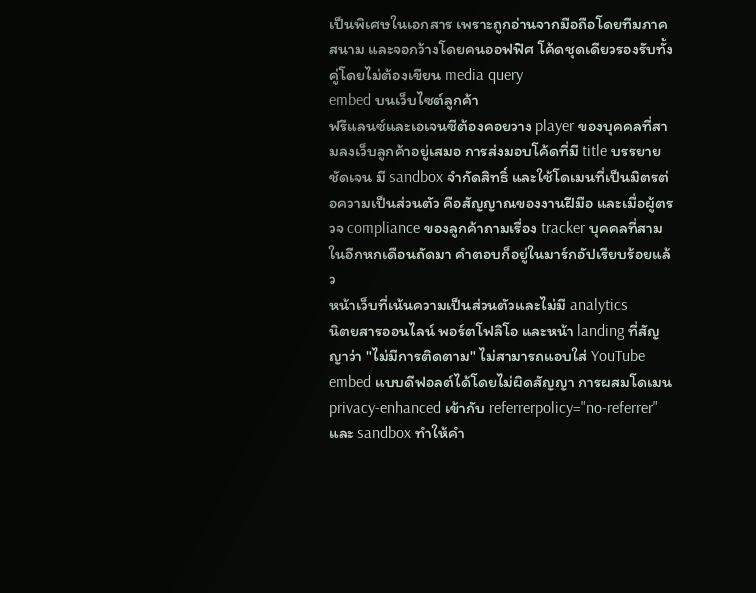เป็นพิเศษในเอกสาร เพราะถูกอ่านจากมือถือโดยทีมภาคสนาม และจอกว้างโดยคนออฟฟิศ โค้ดชุดเดียวรองรับทั้งคู่โดยไม่ต้องเขียน media query
embed บนเว็บไซต์ลูกค้า
ฟรีแลนซ์และเอเจนซีต้องคอยวาง player ของบุคคลที่สามลงเว็บลูกค้าอยู่เสมอ การส่งมอบโค้ดที่มี title บรรยายชัดเจน มี sandbox จำกัดสิทธิ์ และใช้โดเมนที่เป็นมิตรต่อความเป็นส่วนตัว คือสัญญาณของงานฝีมือ และเมื่อผู้ตรวจ compliance ของลูกค้าถามเรื่อง tracker บุคคลที่สามในอีกหกเดือนถัดมา คำตอบก็อยู่ในมาร์กอัปเรียบร้อยแล้ว
หน้าเว็บที่เน้นความเป็นส่วนตัวและไม่มี analytics
นิตยสารออนไลน์ พอร์ตโฟลิโอ และหน้า landing ที่สัญญาว่า "ไม่มีการติดตาม" ไม่สามารถแอบใส่ YouTube embed แบบดีฟอลต์ได้โดยไม่ผิดสัญญา การผสมโดเมน privacy-enhanced เข้ากับ referrerpolicy="no-referrer" และ sandbox ทำให้คำ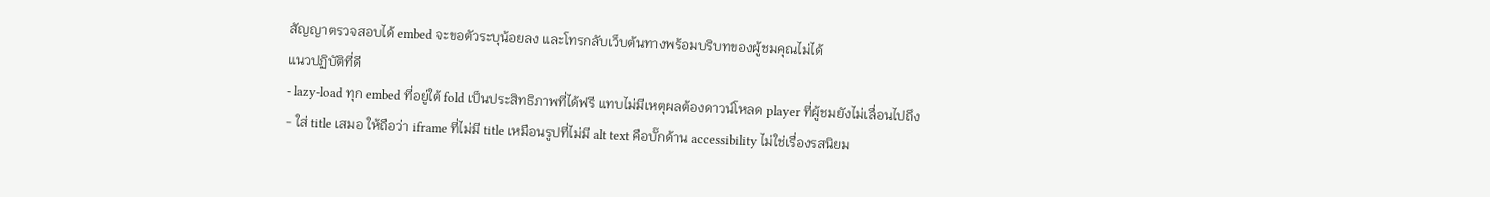สัญญาตรวจสอบได้ embed จะขอตัวระบุน้อยลง และโทรกลับเว็บต้นทางพร้อมบริบทของผู้ชมคุณไม่ได้
แนวปฏิบัติที่ดี
- lazy-load ทุก embed ที่อยู่ใต้ fold เป็นประสิทธิภาพที่ได้ฟรี แทบไม่มีเหตุผลต้องดาวน์โหลด player ที่ผู้ชมยังไม่เลื่อนไปถึง
- ใส่ title เสมอ ให้ถือว่า iframe ที่ไม่มี title เหมือนรูปที่ไม่มี alt text คือบั๊กด้าน accessibility ไม่ใช่เรื่องรสนิยม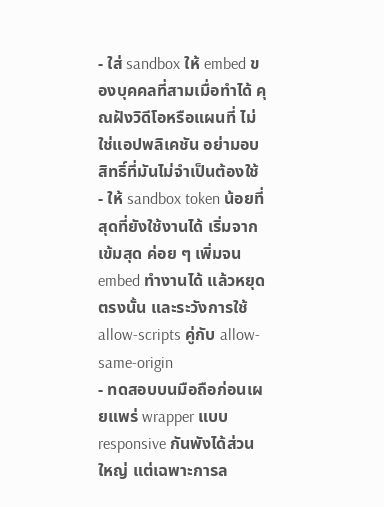- ใส่ sandbox ให้ embed ของบุคคลที่สามเมื่อทำได้ คุณฝังวิดีโอหรือแผนที่ ไม่ใช่แอปพลิเคชัน อย่ามอบสิทธิ์ที่มันไม่จำเป็นต้องใช้
- ให้ sandbox token น้อยที่สุดที่ยังใช้งานได้ เริ่มจากเข้มสุด ค่อย ๆ เพิ่มจน embed ทำงานได้ แล้วหยุดตรงนั้น และระวังการใช้ allow-scripts คู่กับ allow-same-origin
- ทดสอบบนมือถือก่อนเผยแพร่ wrapper แบบ responsive กันพังได้ส่วนใหญ่ แต่เฉพาะการล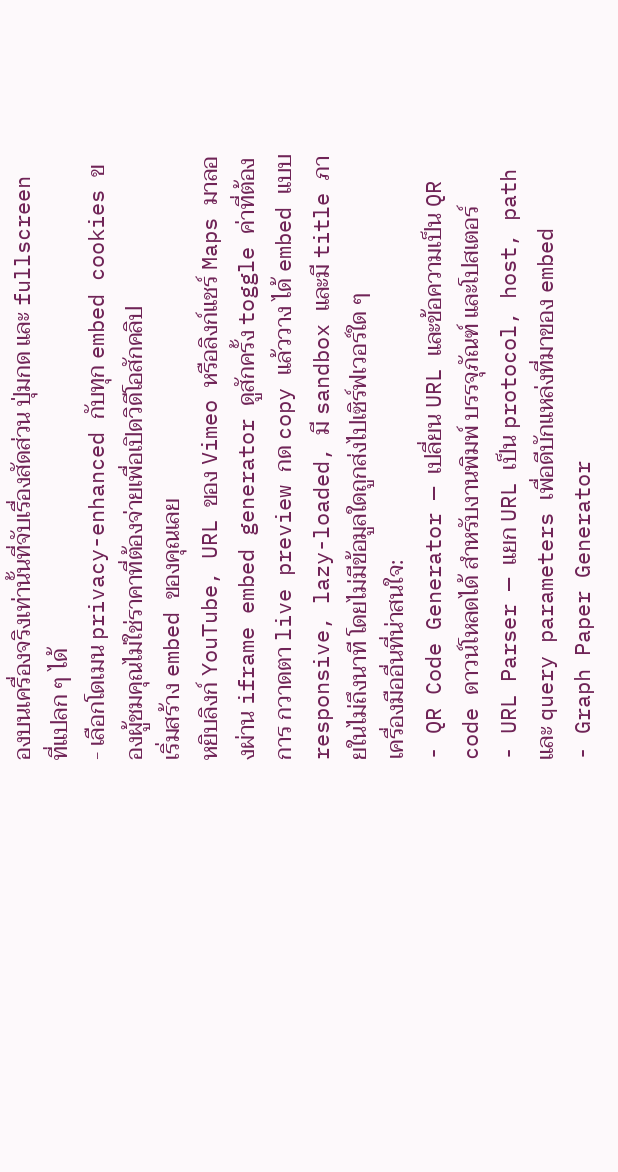องบนเครื่องจริงเท่านั้นที่จับเรื่องสัดส่วน ปุ่มกด และ fullscreen ที่แปลก ๆ ได้
- เลือกโดเมน privacy-enhanced กับทุก embed cookies ของผู้ชมคุณไม่ใช่ราคาที่ต้องจ่ายเพื่อเปิดวิดีโอสักคลิป
เริ่มสร้าง embed ของคุณเลย
หยิบลิงก์ YouTube, URL ของ Vimeo หรือลิงก์แชร์ Maps มาลองผ่าน iframe embed generator ดูสักครั้ง toggle ค่าที่ต้องการ กวาดตา live preview กด copy แล้ววาง ได้ embed แบบ responsive, lazy-loaded, มี sandbox และมี title ภายในไม่ถึงนาที โดยไม่มีข้อมูลใดถูกส่งไปเซิร์ฟเวอร์ใด ๆ
เครื่องมืออื่นที่น่าสนใจ:
- QR Code Generator — เปลี่ยน URL และข้อความเป็น QR code ดาวน์โหลดได้ สำหรับงานพิมพ์ บรรจุภัณฑ์ และโปสเตอร์
- URL Parser — แยก URL เป็น protocol, host, path และ query parameters เพื่อดีบักแหล่งที่มาของ embed
- Graph Paper Generator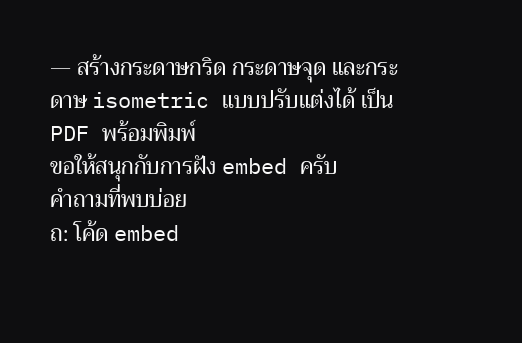— สร้างกระดาษกริด กระดาษจุด และกระดาษ isometric แบบปรับแต่งได้ เป็น PDF พร้อมพิมพ์
ขอให้สนุกกับการฝัง embed ครับ
คำถามที่พบบ่อย
ถ: โค้ด embed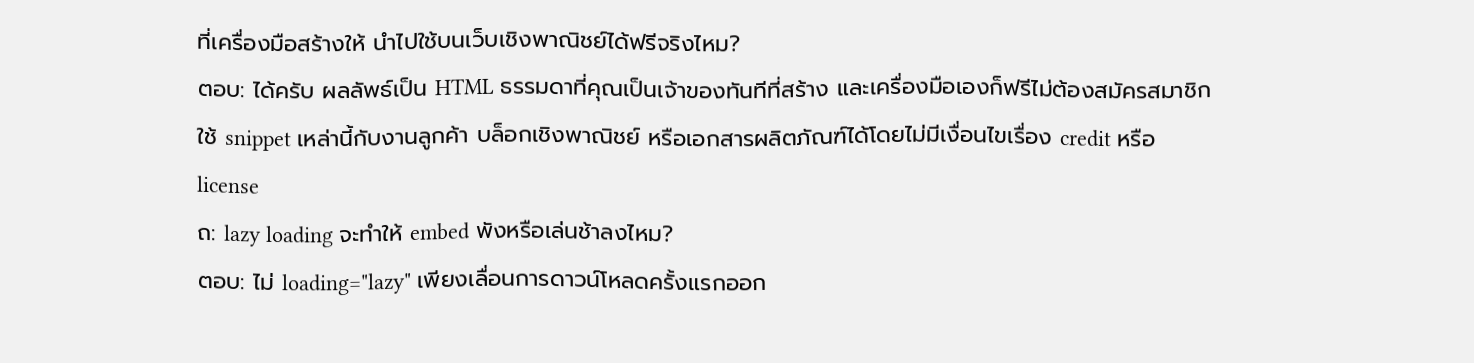ที่เครื่องมือสร้างให้ นำไปใช้บนเว็บเชิงพาณิชย์ได้ฟรีจริงไหม?
ตอบ: ได้ครับ ผลลัพธ์เป็น HTML ธรรมดาที่คุณเป็นเจ้าของทันทีที่สร้าง และเครื่องมือเองก็ฟรีไม่ต้องสมัครสมาชิก ใช้ snippet เหล่านี้กับงานลูกค้า บล็อกเชิงพาณิชย์ หรือเอกสารผลิตภัณฑ์ได้โดยไม่มีเงื่อนไขเรื่อง credit หรือ license
ถ: lazy loading จะทำให้ embed พังหรือเล่นช้าลงไหม?
ตอบ: ไม่ loading="lazy" เพียงเลื่อนการดาวน์โหลดครั้งแรกออก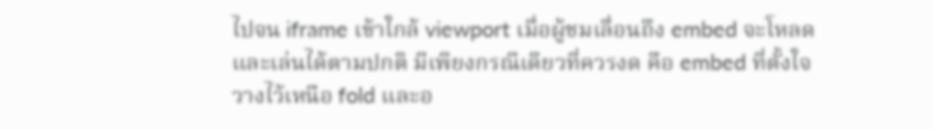ไปจน iframe เข้าใกล้ viewport เมื่อผู้ชมเลื่อนถึง embed จะโหลดและเล่นได้ตามปกติ มีเพียงกรณีเดียวที่ควรงด คือ embed ที่ตั้งใจวางไว้เหนือ fold และอ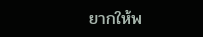ยากให้พ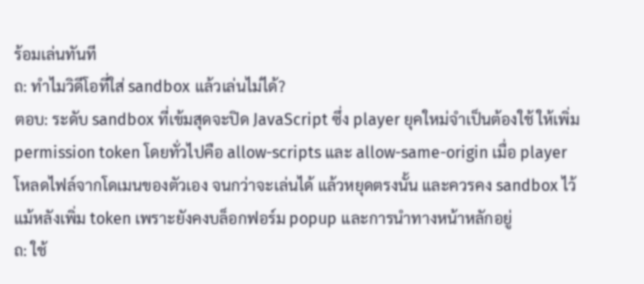ร้อมเล่นทันที
ถ: ทำไมวิดีโอที่ใส่ sandbox แล้วเล่นไม่ได้?
ตอบ: ระดับ sandbox ที่เข้มสุดจะปิด JavaScript ซึ่ง player ยุคใหม่จำเป็นต้องใช้ ให้เพิ่ม permission token โดยทั่วไปคือ allow-scripts และ allow-same-origin เมื่อ player โหลดไฟล์จากโดเมนของตัวเอง จนกว่าจะเล่นได้ แล้วหยุดตรงนั้น และควรคง sandbox ไว้แม้หลังเพิ่ม token เพราะยังคงบล็อกฟอร์ม popup และการนำทางหน้าหลักอยู่
ถ: ใช้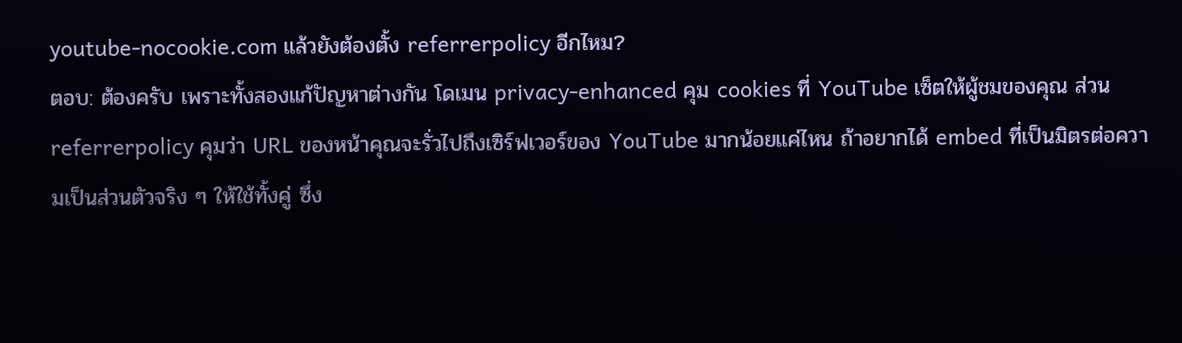youtube-nocookie.com แล้วยังต้องตั้ง referrerpolicy อีกไหม?
ตอบ: ต้องครับ เพราะทั้งสองแก้ปัญหาต่างกัน โดเมน privacy-enhanced คุม cookies ที่ YouTube เซ็ตให้ผู้ชมของคุณ ส่วน referrerpolicy คุมว่า URL ของหน้าคุณจะรั่วไปถึงเซิร์ฟเวอร์ของ YouTube มากน้อยแค่ไหน ถ้าอยากได้ embed ที่เป็นมิตรต่อความเป็นส่วนตัวจริง ๆ ให้ใช้ทั้งคู่ ซึ่ง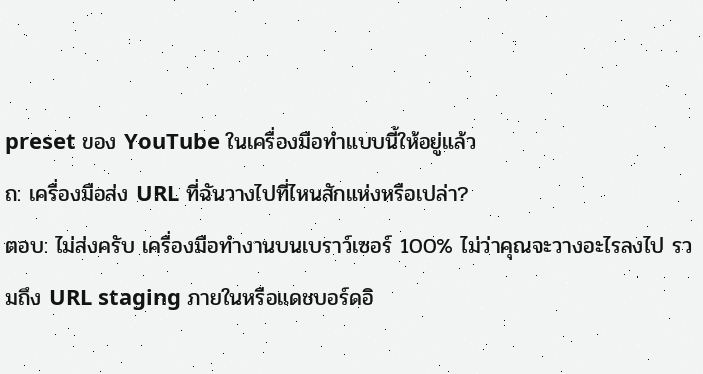preset ของ YouTube ในเครื่องมือทำแบบนี้ให้อยู่แล้ว
ถ: เครื่องมือส่ง URL ที่ฉันวางไปที่ไหนสักแห่งหรือเปล่า?
ตอบ: ไม่ส่งครับ เครื่องมือทำงานบนเบราว์เซอร์ 100% ไม่ว่าคุณจะวางอะไรลงไป รวมถึง URL staging ภายในหรือแดชบอร์ดอิ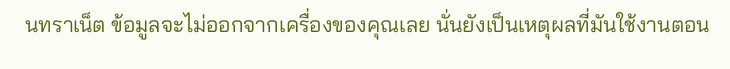นทราเน็ต ข้อมูลจะไม่ออกจากเครื่องของคุณเลย นั่นยังเป็นเหตุผลที่มันใช้งานตอน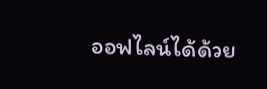ออฟไลน์ได้ด้วย